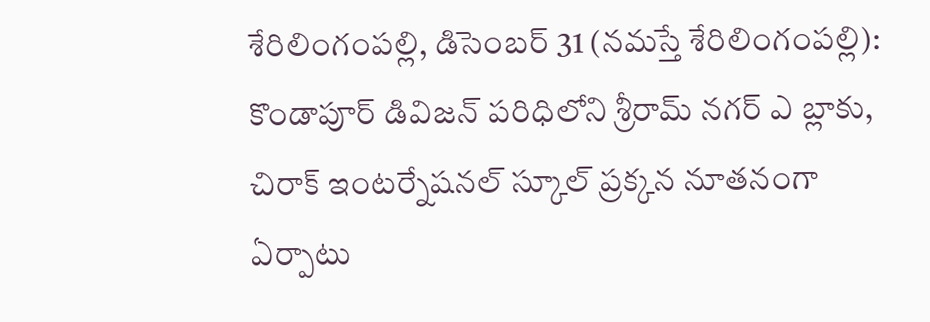శేరిలింగంపల్లి, డిసెంబర్ 31 (నమస్తే శేరిలింగంపల్లి): కొండాపూర్ డివిజన్ పరిధిలోని శ్రీరామ్ నగర్ ఎ బ్లాకు, చిరాక్ ఇంటర్నేషనల్ స్కూల్ ప్రక్కన నూతనంగా ఏర్పాటు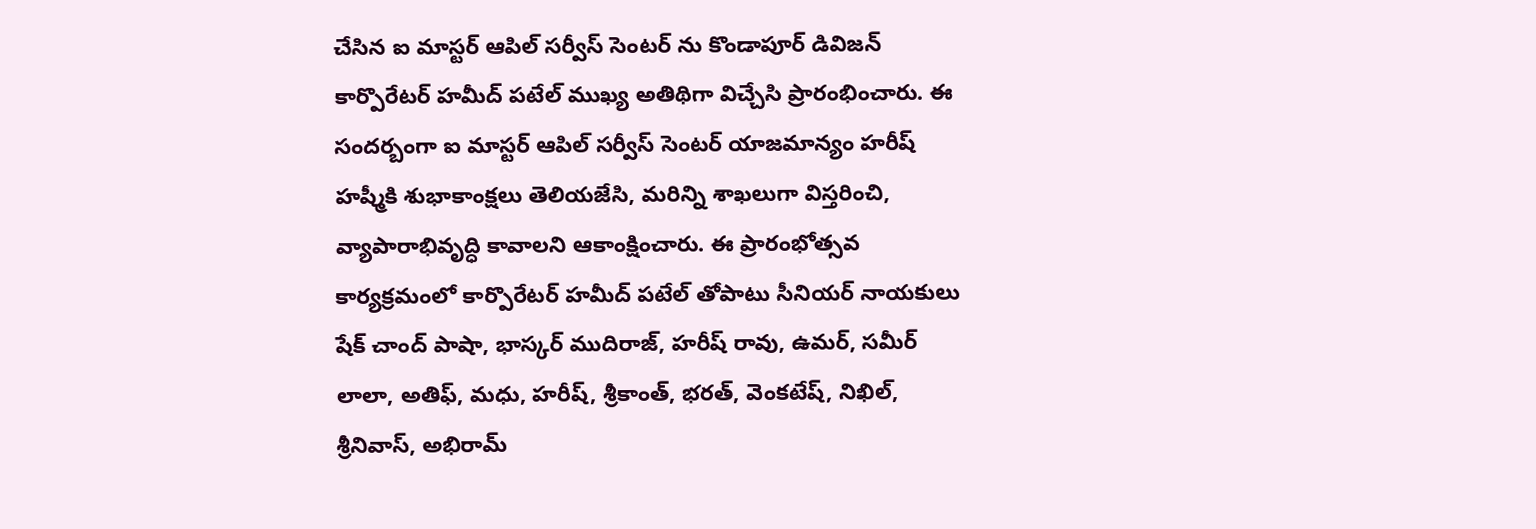చేసిన ఐ మాస్టర్ ఆపిల్ సర్వీస్ సెంటర్ ను కొండాపూర్ డివిజన్ కార్పొరేటర్ హమీద్ పటేల్ ముఖ్య అతిథిగా విచ్చేసి ప్రారంభించారు. ఈ సందర్బంగా ఐ మాస్టర్ ఆపిల్ సర్వీస్ సెంటర్ యాజమాన్యం హరీష్ హష్మీకి శుభాకాంక్షలు తెలియజేసి, మరిన్ని శాఖలుగా విస్తరించి, వ్యాపారాభివృద్ధి కావాలని ఆకాంక్షించారు. ఈ ప్రారంభోత్సవ కార్యక్రమంలో కార్పొరేటర్ హమీద్ పటేల్ తోపాటు సీనియర్ నాయకులు షేక్ చాంద్ పాషా, భాస్కర్ ముదిరాజ్, హరీష్ రావు, ఉమర్, సమీర్ లాలా, అతిఫ్, మధు, హరీష్, శ్రీకాంత్, భరత్, వెంకటేష్, నిఖిల్, శ్రీనివాస్, అభిరామ్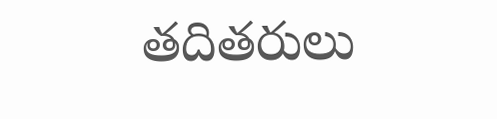తదితరులు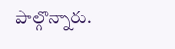పాల్గొన్నారు.